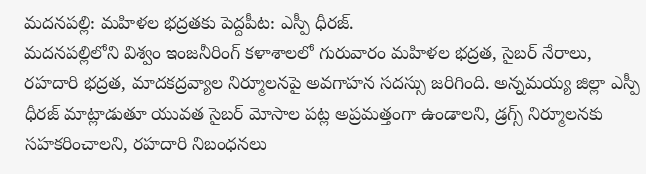మదనపల్లి: మహిళల భద్రతకు పెద్దపీట: ఎస్పీ ధీరజ్.
మదనపల్లిలోని విశ్వం ఇంజనీరింగ్ కళాశాలలో గురువారం మహిళల భద్రత, సైబర్ నేరాలు, రహదారి భద్రత, మాదకద్రవ్యాల నిర్మూలనపై అవగాహన సదస్సు జరిగింది. అన్నమయ్య జిల్లా ఎస్పీ ధీరజ్ మాట్లాడుతూ యువత సైబర్ మోసాల పట్ల అప్రమత్తంగా ఉండాలని, డ్రగ్స్ నిర్మూలనకు సహకరించాలని, రహదారి నిబంధనలు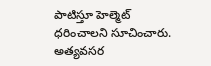పాటిస్తూ హెల్మెట్ ధరించాలని సూచించారు. అత్యవసర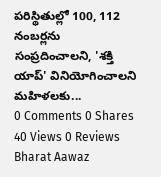పరిస్థితుల్లో 100, 112 నంబర్లను సంప్రదించాలని, 'శక్తి యాప్' వినియోగించాలని మహిళలకు...
0 Comments 0 Shares 40 Views 0 Reviews
Bharat Aawaz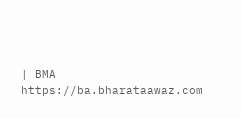| BMA https://ba.bharataawaz.com